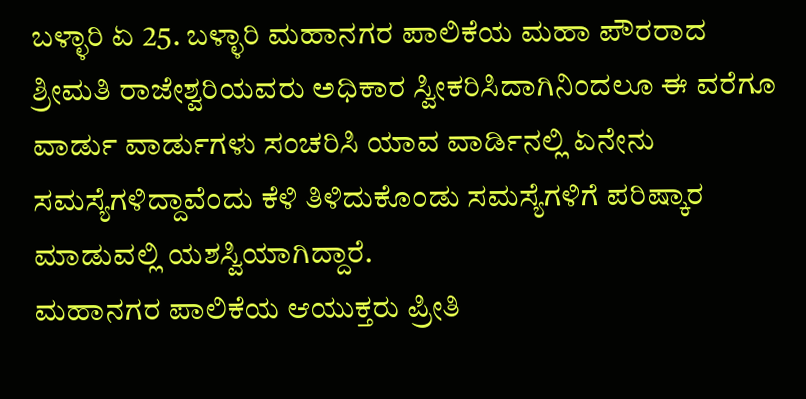ಬಳ್ಳಾರಿ ಏ 25. ಬಳ್ಳಾರಿ ಮಹಾನಗರ ಪಾಲಿಕೆಯ ಮಹಾ ಪೌರರಾದ ಶ್ರೀಮತಿ ರಾಜೇಶ್ವರಿಯವರು ಅಧಿಕಾರ ಸ್ವೀಕರಿಸಿದಾಗಿನಿಂದಲೂ ಈ ವರೆಗೂ ವಾರ್ಡು ವಾರ್ಡುಗಳು ಸಂಚರಿಸಿ ಯಾವ ವಾರ್ಡಿನಲ್ಲಿ ಏನೇನು ಸಮಸ್ಯೆಗಳಿದ್ದಾವೆಂದು ಕೆಳಿ ತಿಳಿದುಕೊಂಡು ಸಮಸ್ಯೆಗಳಿಗೆ ಪರಿಷ್ಕಾರ ಮಾಡುವಲ್ಲಿ ಯಶಸ್ವಿಯಾಗಿದ್ದಾರೆ.
ಮಹಾನಗರ ಪಾಲಿಕೆಯ ಆಯುಕ್ತರು ಪ್ರೀತಿ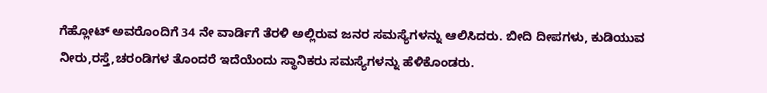ಗೆಹ್ಲೋಟ್ ಅವರೊಂದಿಗೆ 34 ನೇ ವಾರ್ಡಿಗೆ ತೆರಳಿ ಅಲ್ಲಿರುವ ಜನರ ಸಮಸ್ಯೆಗಳನ್ನು ಆಲಿಸಿದರು. ಬೀದಿ ದೀಪಗಳು, ಕುಡಿಯುವ ನೀರು,ರಸ್ತೆ,ಚರಂಡಿಗಳ ತೊಂದರೆ ಇದೆಯೆಂದು ಸ್ಥಾನಿಕರು ಸಮಸ್ಯೆಗಳನ್ನು ಹೆಳಿಕೊಂಡರು.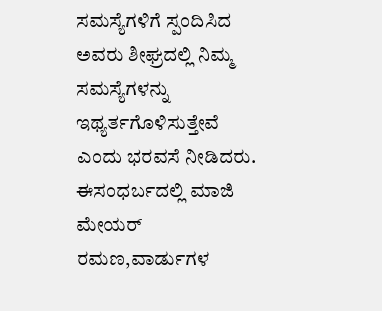ಸಮಸ್ಯೆಗಳಿಗೆ ಸ್ಪಂದಿಸಿದ ಅವರು ಶೀಘ್ರದಲ್ಲಿ ನಿಮ್ಮ ಸಮಸ್ಯೆಗಳನ್ನು ಇಥ್ಯರ್ತಗೊಳಿಸುತ್ತೇವೆ ಎಂದು ಭರವಸೆ ನೀಡಿದರು. ಈಸಂಧರ್ಬದಲ್ಲಿ ಮಾಜಿ ಮೇಯರ್ ರಮಣ,ವಾರ್ಡುಗಳ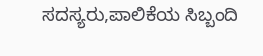ಸದಸ್ಯರು,ಪಾಲಿಕೆಯ ಸಿಬ್ಬಂದಿ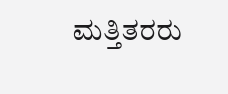ಮತ್ತಿತರರು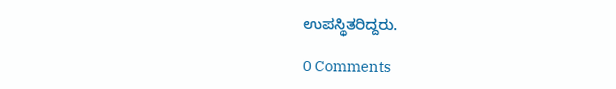ಉಪಸ್ಥಿತರಿದ್ದರು.

0 Comments